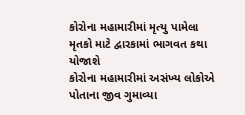કોરોના મહામારીમાં મૃત્યુ પામેલા મૃતકો માટે દ્વારકામાં ભાગવત કથા યોજાશે
કોરોના મહામારીમાં અસંખ્ય લોકોએ પોતાના જીવ ગુમાવ્યા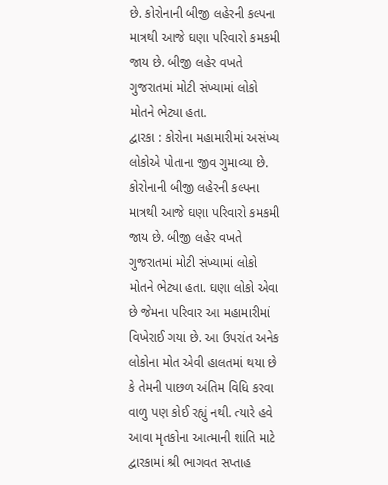છે. કોરોનાની બીજી લહેરની કલ્પના માત્રથી આજે ઘણા પરિવારો કમકમી જાય છે. બીજી લહેર વખતે ગુજરાતમાં મોટી સંખ્યામાં લોકો મોતને ભેટ્યા હતા.
દ્વારકા : કોરોના મહામારીમાં અસંખ્ય લોકોએ પોતાના જીવ ગુમાવ્યા છે. કોરોનાની બીજી લહેરની કલ્પના માત્રથી આજે ઘણા પરિવારો કમકમી જાય છે. બીજી લહેર વખતે ગુજરાતમાં મોટી સંખ્યામાં લોકો મોતને ભેટ્યા હતા. ઘણા લોકો એવા છે જેમના પરિવાર આ મહામારીમાં વિખેરાઈ ગયા છે. આ ઉપરાંત અનેક લોકોના મોત એવી હાલતમાં થયા છે કે તેમની પાછળ અંતિમ વિધિ કરવા વાળુ પણ કોઈ રહ્યું નથી. ત્યારે હવે આવા મૃતકોના આત્માની શાંતિ માટે દ્વારકામાં શ્રી ભાગવત સપ્તાહ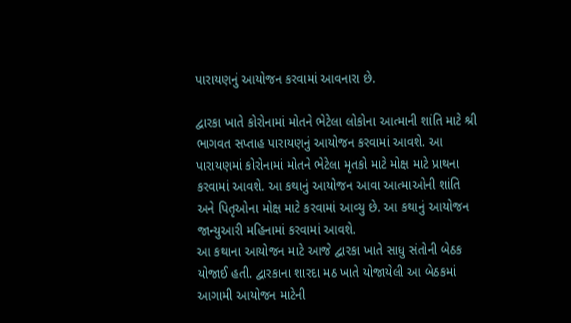પારાયણનું આયોજન કરવામાં આવનારા છે.

દ્વારકા ખાતે કોરોનામાં મોતને ભેટેલા લોકોના આત્માની શાંતિ માટે શ્રી ભાગવત સપ્તાહ પારાયણનું આયોજન કરવામાં આવશે. આ પારાયણમાં કોરોનામાં મોતને ભેટેલા મૃતકો માટે મોક્ષ માટે પ્રાથના કરવામાં આવશે. આ કથાનું આયોજન આવા આત્માઓની શાંતિ અને પિતૃઓના મોક્ષ માટે કરવામાં આવ્યુ છે. આ કથાનું આયોજન જાન્યુઆરી મહિનામાં કરવામાં આવશે.
આ કથાના આયોજન માટે આજે દ્વારકા ખાતે સાધુ સંતોની બેઠક યોજાઈ હતી. દ્વારકાના શારદા મઠ ખાતે યોજાયેલી આ બેઠકમાં આગામી આયોજન માટેની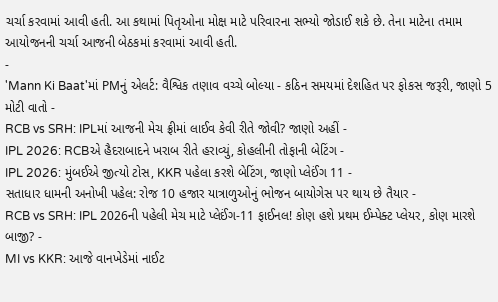ચર્ચા કરવામાં આવી હતી. આ કથામાં પિતૃઓના મોક્ષ માટે પરિવારના સભ્યો જોડાઈ શકે છે. તેના માટેના તમામ આયોજનની ચર્ચા આજની બેઠકમાં કરવામાં આવી હતી.
-
'Mann Ki Baat'માં PMનું એલર્ટ: વૈશ્વિક તણાવ વચ્ચે બોલ્યા - કઠિન સમયમાં દેશહિત પર ફોકસ જરૂરી, જાણો 5 મોટી વાતો -
RCB vs SRH: IPLમાં આજની મેચ ફ્રીમાં લાઈવ કેવી રીતે જોવી? જાણો અહીં -
IPL 2026: RCBએ હૈદરાબાદને ખરાબ રીતે હરાવ્યું, કોહલીની તોફાની બેટિંગ -
IPL 2026: મુંબઈએ જીત્યો ટોસ, KKR પહેલા કરશે બેટિંગ, જાણો પ્લેઈંગ 11 -
સતાધાર ધામની અનોખી પહેલ: રોજ 10 હજાર યાત્રાળુઓનું ભોજન બાયોગેસ પર થાય છે તૈયાર -
RCB vs SRH: IPL 2026ની પહેલી મેચ માટે પ્લેઈંગ-11 ફાઈનલ! કોણ હશે પ્રથમ ઈમ્પેક્ટ પ્લેયર, કોણ મારશે બાજી? -
MI vs KKR: આજે વાનખેડેમાં નાઈટ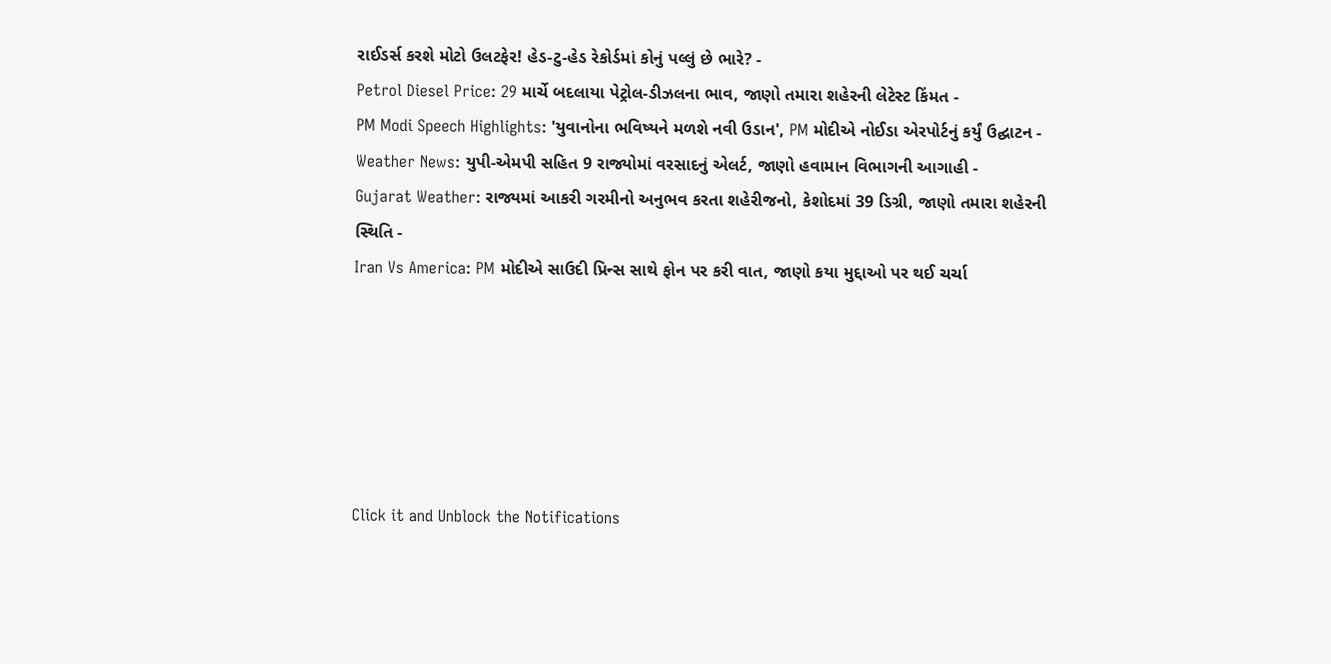રાઈડર્સ કરશે મોટો ઉલટફેર! હેડ-ટુ-હેડ રેકોર્ડમાં કોનું પલ્લું છે ભારે? -
Petrol Diesel Price: 29 માર્ચે બદલાયા પેટ્રોલ-ડીઝલના ભાવ, જાણો તમારા શહેરની લેટેસ્ટ કિંમત -
PM Modi Speech Highlights: 'યુવાનોના ભવિષ્યને મળશે નવી ઉડાન', PM મોદીએ નોઈડા એરપોર્ટનું કર્યું ઉદ્ઘાટન -
Weather News: યુપી-એમપી સહિત 9 રાજ્યોમાં વરસાદનું એલર્ટ, જાણો હવામાન વિભાગની આગાહી -
Gujarat Weather: રાજ્યમાં આકરી ગરમીનો અનુભવ કરતા શહેરીજનો, કેશોદમાં 39 ડિગ્રી, જાણો તમારા શહેરની સ્થિતિ -
Iran Vs America: PM મોદીએ સાઉદી પ્રિન્સ સાથે ફોન પર કરી વાત, જાણો કયા મુદ્દાઓ પર થઈ ચર્ચા






Click it and Unblock the Notifications